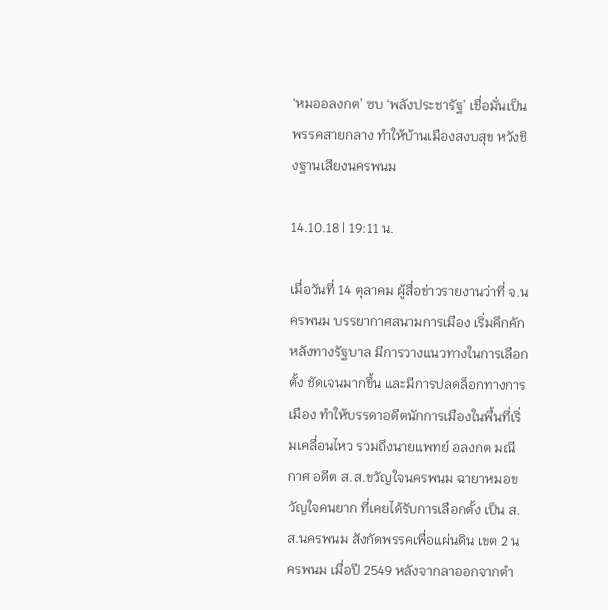‘หมออลงกต’ ซบ ‘พลังประชารัฐ’ เชื่อมั่นเป็นพรรคสายกลาง ทำให้บ้านเมืองสงบสุข หวังชิงฐานเสียงนครพนม

14.10.18 | 19:11 น.

เมื่อวันที่ 14 ตุลาคม ผู้สื่อข่าวรายงานว่าที่ จ.นครพนม บรรยากาศสนามการเมือง เริ่มคึกคักหลังทางรัฐบาล มีการวางแนวทางในการเลือกตั้ง ชัดเจนมากขึ้น และมีการปลดล็อกทางการเมือง ทำให้บรรดาอดีตนักการเมืองในพื้นที่เริ่มเคลื่อนไหว รวมถึงนายแพทย์ อลงกต มณีกาศ อดีต ส.ส.ขวัญใจนครพนม ฉายาหมอขวัญใจคนยาก ที่เคยได้รับการเลือกตั้ง เป็น ส.ส.นครพนม สังกัดพรรคเพื่อแผ่นดิน เขต 2 นครพนม เมื่อปี 2549 หลังจากลาออกจากตำ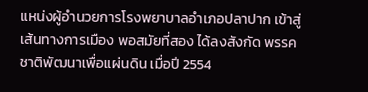แหน่งผู้อำนวยการโรงพยาบาลอำเภอปลาปาก เข้าสู่เส้นทางการเมือง พอสมัยที่สอง ได้ลงสังกัด พรรคชาติพัฒนาเพื่อแผ่นดิน เมื่อปี 2554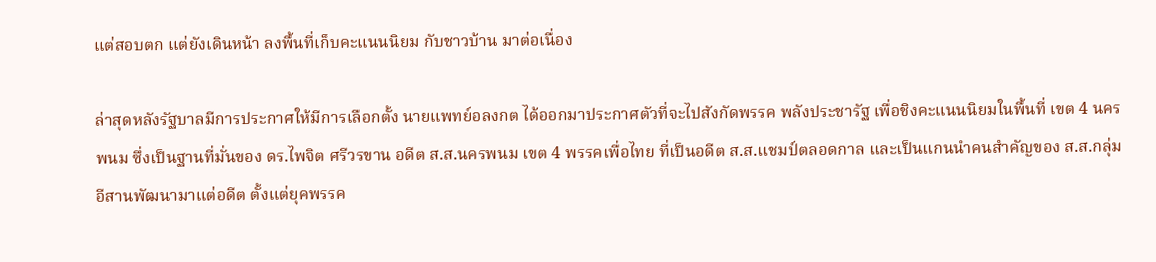แต่สอบตก แต่ยังเดินหน้า ลงพื้นที่เก็บคะแนนนิยม กับชาวบ้าน มาต่อเนื่อง

ล่าสุดหลังรัฐบาลมีการประกาศให้มีการเลือกตั้ง นายแพทย์อลงกต ได้ออกมาประกาศตัวที่จะไปสังกัดพรรค พลังประชารัฐ เพื่อชิงคะแนนนิยมในพื้นที่ เขต 4 นครพนม ซึ่งเป็นฐานที่มั่นของ ดร.ไพจิต ศรีวรขาน อดีต ส.ส.นครพนม เขต 4 พรรคเพื่อไทย ที่เป็นอดีต ส.ส.แชมป์ตลอดกาล และเป็นแกนนำคนสำคัญของ ส.ส.กลุ่มอีสานพัฒนามาแต่อดีต ตั้งแต่ยุคพรรค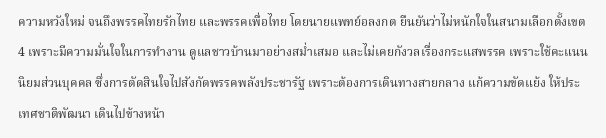ความหวังใหม่ จนถึงพรรคไทยรักไทย และพรรคเพื่อไทย โดยนายแพทย์อลงกต ยืนยันว่าไม่หนักใจในสนามเลือกตั้งเขต 4 เพราะมีความมั่นใจในการทำงาน ดูแลชาวบ้านมาอย่างสม่ำเสมอ และไม่เคยกังวลเรื่องกระแสพรรค เพราะใช้คะแนนนิยมส่วนบุคคล ซึ่งการตัดสินใจไปสังกัดพรรคพลังประชารัฐ เพราะต้องการเดินทางสายกลาง แก้ความขัดแย้ง ให้ประเทศชาติพัฒนา เดินไปข้างหน้า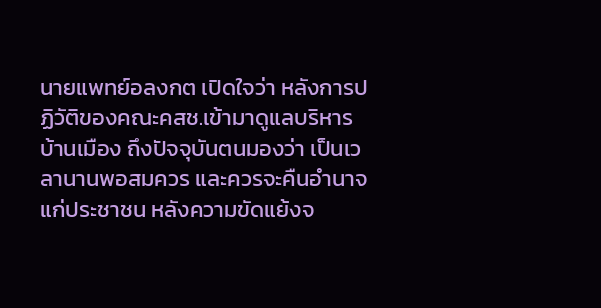นายแพทย์อลงกต เปิดใจว่า หลังการปฏิวัติของคณะคสช.เข้ามาดูแลบริหารบ้านเมือง ถึงปัจจุบันตนมองว่า เป็นเวลานานพอสมควร และควรจะคืนอำนาจแก่ประชาชน หลังความขัดแย้งจ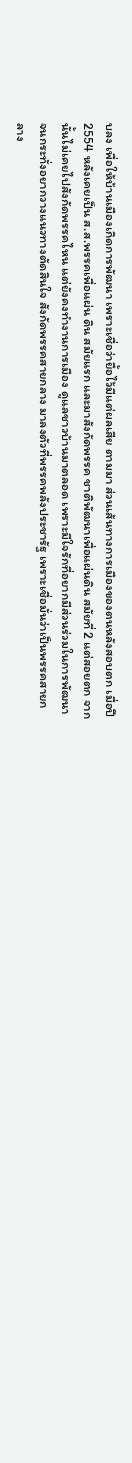บลง เพื่อให้บ้านเมืองเกิดการพัฒนา เพราะเชื่อว่ายื้อไว้มีแต่ผลเสีย ตามมา ส่วนเส้นทางการเมืองของตนหลังสอบตก เมื่อปี 2554 หลังเคยเป็น ส.ส.พรรคเพื่อแผ่น ดิน สมัยแรก และมาสังกัดพรรค ชาติพัฒนาเพื่อแผ่นดิน สมัยที่ 2 แต่สอยตก จากนั้นไม่เคยไปสังกัดพรรคไหน แต่ยังคงทำงานการเมือง ดูแลชาวบ้านมาตลอด เพราะมีใจรักที่อยากมีส่วนร่วมในการพัฒนา จนกระทั่งอยากวางแนวทางตัดสินใจ สังกัดพรรคสายกลาง มาลงตัวที่พรรคพลังประชารัฐ เพราะเชื่อมั่นว่าเป็นพรรคสายกลาง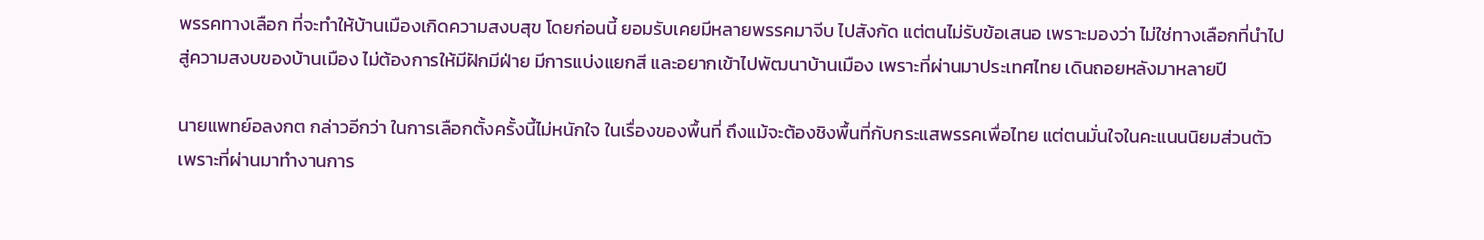พรรคทางเลือก ที่จะทำให้บ้านเมืองเกิดความสงบสุข โดยก่อนนี้ ยอมรับเคยมีหลายพรรคมาจีบ ไปสังกัด แต่ตนไม่รับข้อเสนอ เพราะมองว่า ไม่ใช่ทางเลือกที่นำไปสู่ความสงบของบ้านเมือง ไม่ต้องการให้มีฝักมีฝ่าย มีการแบ่งแยกสี และอยากเข้าไปพัฒนาบ้านเมือง เพราะที่ผ่านมาประเทศไทย เดินถอยหลังมาหลายปี

นายแพทย์อลงกต กล่าวอีกว่า ในการเลือกตั้งครั้งนี้ไม่หนักใจ ในเรื่องของพื้นที่ ถึงแม้จะต้องชิงพื้นที่กับกระแสพรรคเพื่อไทย แต่ตนมั่นใจในคะแนนนิยมส่วนตัว เพราะที่ผ่านมาทำงานการ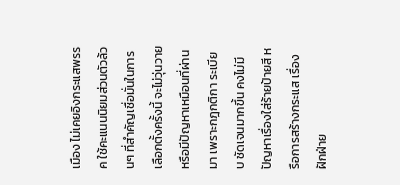เมือง ไม่เคยอิงกระแสพรรค ใช้คะแนนนิยมส่วนตัวล้วนๆ ที่สำคัญเชื่อมั่นในการเลือกตั้งครั้งนี้ จะไม่วุ่นวายหรือมีปัญหาเหมือนที่ผ่านมา เพราะกฎกติกา ระเบียบ ชัดเจนมากขึ้น คงไม่มีปัญหาเรื่องใส่ร้ายป้ายสี หรือการสร้างกระแส เรื่อง ฝักฝ่าย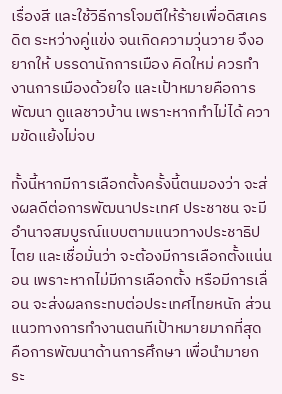เรื่องสี และใช้วิธีการโจมตีให้ร้ายเพื่อดิสเครดิต ระหว่างคู่แข่ง จนเกิดความวุ่นวาย จึงอยากให้ บรรดานักการเมือง คิดใหม่ ควรทำงานการเมืองด้วยใจ และเป้าหมายคือการพัฒนา ดูแลชาวบ้าน เพราะหากทำไม่ได้ ความขัดแย้งไม่จบ

ทั้งนี้หากมีการเลือกตั้งครั้งนี้ตนมองว่า จะส่งผลดีต่อการพัฒนาประเทศ ประชาชน จะมีอำนาจสมบูรณ์แบบตามแนวทางประชาธิปไตย และเชื่อมั่นว่า จะต้องมีการเลือกตั้งแน่นอน เพราะหากไม่มีการเลือกตั้ง หรือมีการเลื่อน จะส่งผลกระทบต่อประเทศไทยหนัก ส่วนแนวทางการทำงานตนทีเป้าหมายมากที่สุด คือการพัฒนาด้านการศึกษา เพื่อนำมายกระ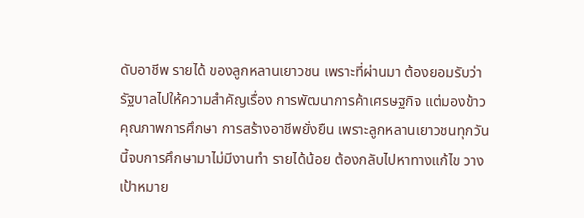ดับอาชีพ รายได้ ของลูกหลานเยาวชน เพราะที่ผ่านมา ต้องยอมรับว่ารัฐบาลไปให้ความสำคัญเรื่อง การพัฒนาการค้าเศรษฐกิจ แต่มองข้าว คุณภาพการศึกษา การสร้างอาชีพยั่งยืน เพราะลูกหลานเยาวชนทุกวันนี้จบการศึกษามาไม่มีงานทำ รายได้น้อย ต้องกลับไปหาทางแก้ไข วางเป้าหมาย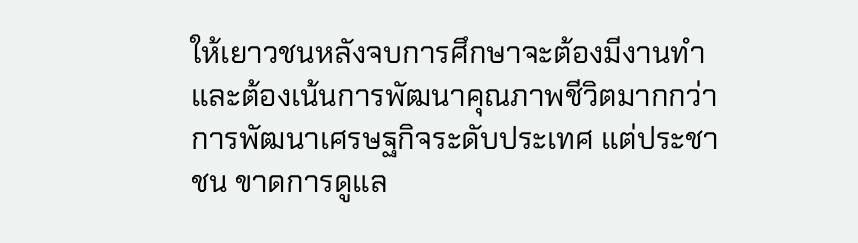ให้เยาวชนหลังจบการศึกษาจะต้องมีงานทำ และต้องเน้นการพัฒนาคุณภาพชีวิตมากกว่า การพัฒนาเศรษฐกิจระดับประเทศ แต่ประชาชน ขาดการดูแล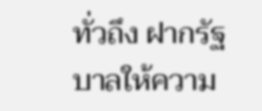ทั่วถึง ฝากรัฐบาลให้ความ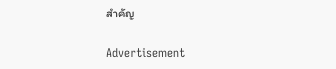สำคัญ

Advertisement